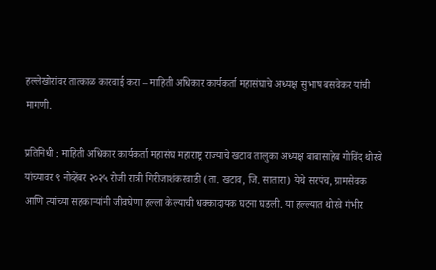हल्लेखोरांवर तात्काळ कारवाई करा – माहिती अधिकार कार्यकर्ता महासंघाचे अध्यक्ष सुभाष बसवेकर यांची मागणी.

प्रतिनिधी : माहिती अधिकार कार्यकर्ता महासंघ महाराष्ट्र राज्याचे खटाव तालुका अध्यक्ष बाबासाहेब गोविंद थोरवे यांच्यावर ९ नोव्हेंबर २०२५ रोजी रात्री गिरीजाशंकरवाडी (ता. खटाव, जि. सातारा) येथे सरपंच, ग्रामसेवक आणि त्यांच्या सहकाऱ्यांनी जीवघेणा हल्ला केल्याची धक्कादायक घटना घडली. या हल्ल्यात थोरवे गंभीर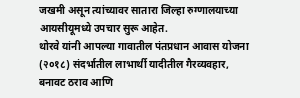जखमी असून त्यांच्यावर सातारा जिल्हा रुग्णालयाच्या आयसीयूमध्ये उपचार सुरू आहेत.
थोरवे यांनी आपल्या गावातील पंतप्रधान आवास योजना (२०१८) संदर्भातील लाभार्थी यादीतील गैरव्यवहार, बनावट ठराव आणि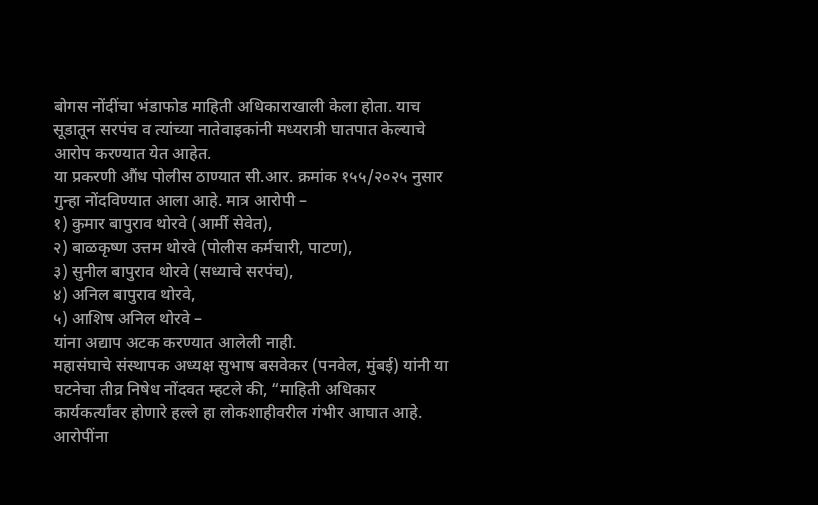बोगस नोंदींचा भंडाफोड माहिती अधिकाराखाली केला होता. याच सूडातून सरपंच व त्यांच्या नातेवाइकांनी मध्यरात्री घातपात केल्याचे आरोप करण्यात येत आहेत.
या प्रकरणी औंध पोलीस ठाण्यात सी.आर. क्रमांक १५५/२०२५ नुसार गुन्हा नोंदविण्यात आला आहे. मात्र आरोपी –
१) कुमार बापुराव थोरवे (आर्मी सेवेत),
२) बाळकृष्ण उत्तम थोरवे (पोलीस कर्मचारी, पाटण),
३) सुनील बापुराव थोरवे (सध्याचे सरपंच),
४) अनिल बापुराव थोरवे,
५) आशिष अनिल थोरवे –
यांना अद्याप अटक करण्यात आलेली नाही.
महासंघाचे संस्थापक अध्यक्ष सुभाष बसवेकर (पनवेल, मुंबई) यांनी या घटनेचा तीव्र निषेध नोंदवत म्हटले की, “माहिती अधिकार कार्यकर्त्यांवर होणारे हल्ले हा लोकशाहीवरील गंभीर आघात आहे. आरोपींना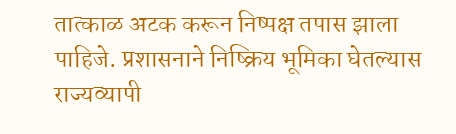तात्काळ अटक करून निष्पक्ष तपास झाला पाहिजे. प्रशासनाने निष्क्रिय भूमिका घेतल्यास राज्यव्यापी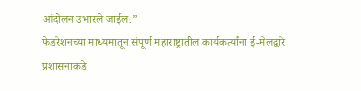आंदोलन उभारले जाईल.”
फेडरेशनच्या माध्यमातून संपूर्ण महाराष्ट्रातील कार्यकर्त्यांना ई-मेलद्वारे प्रशासनाकडे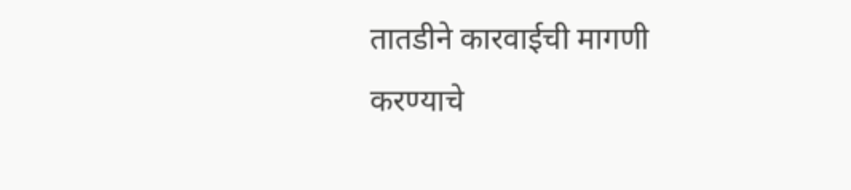तातडीने कारवाईची मागणी करण्याचे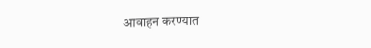आवाहन करण्यात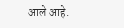आले आहे.